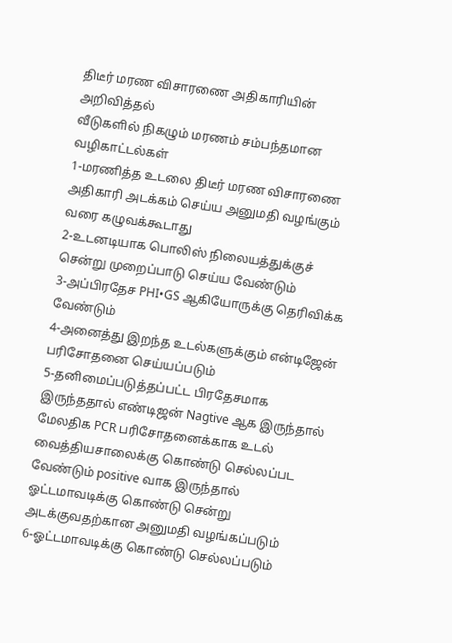திடீர் மரண விசாரணை அதிகாரியின் அறிவித்தல்
வீடுகளில் நிகழும் மரணம் சம்பந்தமான வழிகாட்டல்கள்
1-மரணித்த உடலை திடீர் மரண விசாரணை அதிகாரி அடக்கம் செய்ய அனுமதி வழங்கும் வரை கழுவக்கூடாது
2-உடனடியாக பொலிஸ் நிலையத்துக்குச் சென்று முறைப்பாடு செய்ய வேண்டும்
3-அப்பிரதேச PHI•GS ஆகியோருக்கு தெரிவிக்க வேண்டும்
4-அனைத்து இறந்த உடல்களுக்கும் என்டிஜேன் பரிசோதனை செய்யப்படும்
5-தனிமைப்படுத்தப்பட்ட பிரதேசமாக இருந்ததால் எண்டிஜன் Nagtive ஆக இருந்தால் மேலதிக PCR பரிசோதனைக்காக உடல் வைத்தியசாலைக்கு கொண்டு செல்லப்பட வேண்டும் positive வாக இருந்தால் ஓட்டமாவடிக்கு கொண்டு சென்று அடக்குவதற்கான அனுமதி வழங்கப்படும்
6-ஓட்டமாவடிக்கு கொண்டு செல்லப்படும்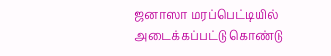ஜனாஸா மரப்பெட்டியில் அடைக்கப்பட்டு கொண்டு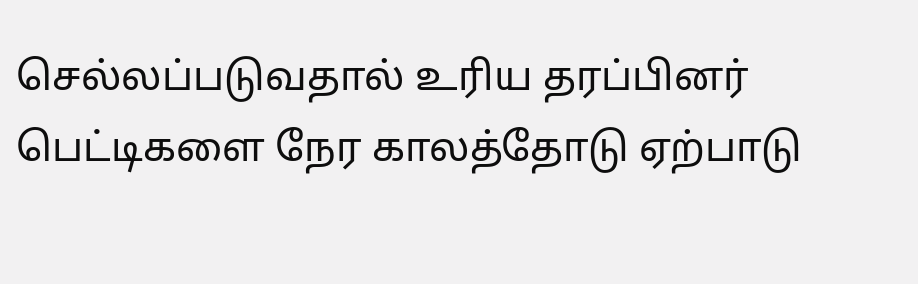செல்லப்படுவதால் உரிய தரப்பினர் பெட்டிகளை நேர காலத்தோடு ஏற்பாடு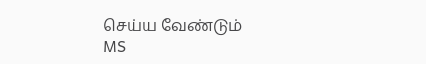செய்ய வேண்டும்
MS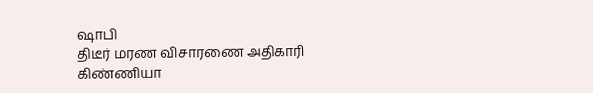ஷாபி
திடீர் மரண விசாரணை அதிகாரி கிண்ணியா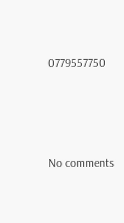0779557750






No comments